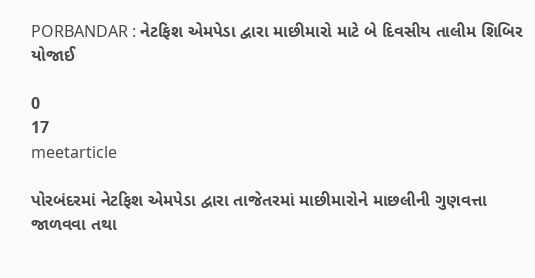PORBANDAR : નેટફિશ એમપેડા દ્વારા માછીમારો માટે બે દિવસીય તાલીમ શિબિર યોજાઈ

0
17
meetarticle

પોરબંદરમાં નેટફિશ એમપેડા દ્વારા તાજેતરમાં માછીમારોને માછલીની ગુણવત્તા જાળવવા તથા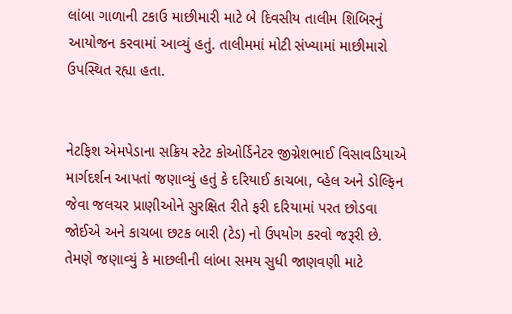લાંબા ગાળાની ટકાઉ માછીમારી માટે બે દિવસીય તાલીમ શિબિરનું આયોજન કરવામાં આવ્યું હતું. તાલીમમાં મોટી સંખ્યામાં માછીમારો ઉપસ્થિત રહ્યા હતા.


નેટફિશ એમપેડાના સક્રિય સ્ટેટ કોઓર્ડિનેટર જીગ્નેશભાઈ વિસાવડિયાએ માર્ગદર્શન આપતાં જણાવ્યું હતું કે દરિયાઈ કાચબા, વ્હેલ અને ડોલ્ફિન જેવા જલચર પ્રાણીઓને સુરક્ષિત રીતે ફરી દરિયામાં પરત છોડવા જોઈએ અને કાચબા છટક બારી (ટેડ) નો ઉપયોગ કરવો જરૂરી છે. તેમણે જણાવ્યું કે માછલીની લાંબા સમય સુધી જાણવણી માટે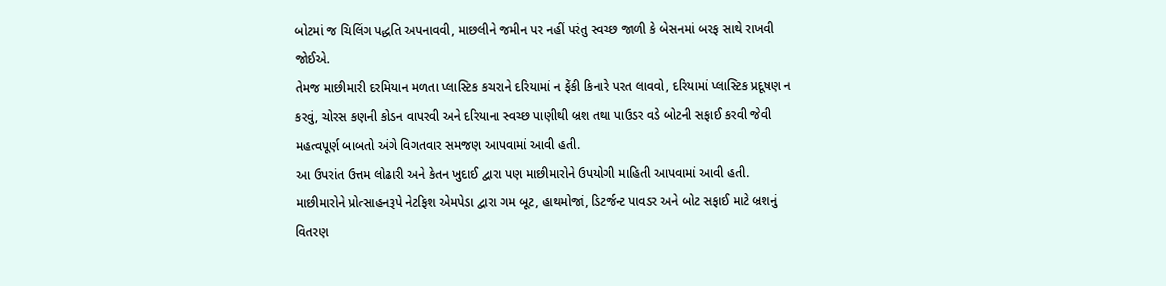બોટમાં જ ચિલિંગ પદ્ધતિ અપનાવવી, માછલીને જમીન પર નહીં પરંતુ સ્વચ્છ જાળી કે બેસનમાં બરફ સાથે રાખવી જોઈએ.
તેમજ માછીમારી દરમિયાન મળતા પ્લાસ્ટિક કચરાને દરિયામાં ન ફેંકી કિનારે પરત લાવવો, દરિયામાં પ્લાસ્ટિક પ્રદૂષણ ન કરવું, ચોરસ કણની કોડન વાપરવી અને દરિયાના સ્વચ્છ પાણીથી બ્રશ તથા પાઉડર વડે બોટની સફાઈ કરવી જેવી મહત્વપૂર્ણ બાબતો અંગે વિગતવાર સમજણ આપવામાં આવી હતી.
આ ઉપરાંત ઉત્તમ લોઢારી અને કેતન ખુદાઈ દ્વારા પણ માછીમારોને ઉપયોગી માહિતી આપવામાં આવી હતી.
માછીમારોને પ્રોત્સાહનરૂપે નેટફિશ એમપેડા દ્વારા ગમ બૂટ, હાથમોજાં, ડિટર્જન્ટ પાવડર અને બોટ સફાઈ માટે બ્રશનું વિતરણ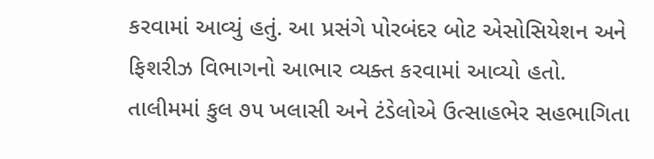કરવામાં આવ્યું હતું. આ પ્રસંગે પોરબંદર બોટ એસોસિયેશન અને ફિશરીઝ વિભાગનો આભાર વ્યક્ત કરવામાં આવ્યો હતો.
તાલીમમાં કુલ ૭૫ ખલાસી અને ટંડેલોએ ઉત્સાહભેર સહભાગિતા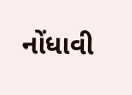નોંધાવી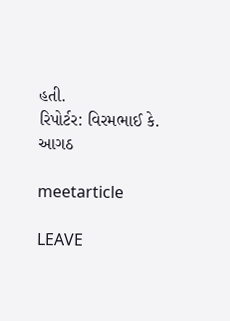હતી.
રિપોર્ટર: વિરમભાઈ કે. આગઠ

meetarticle

LEAVE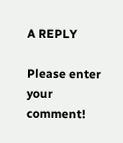A REPLY

Please enter your comment!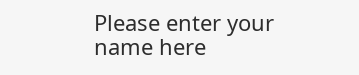Please enter your name here